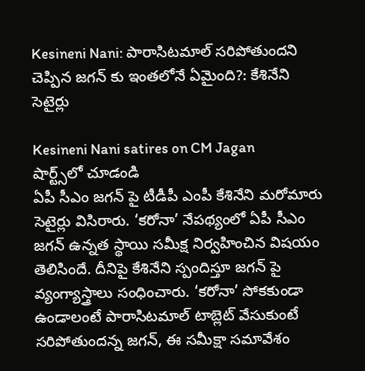Kesineni Nani: పారాసిటమాల్ సరిపోతుందని చెప్పిన జగన్ కు ఇంతలోనే ఏమైంది?: కేశినేని సెటైర్లు

Kesineni Nani satires on CM Jagan
షార్ట్స్‌లో చూడండి
ఏపీ సీఎం జగన్ పై టీడీపీ ఎంపీ కేశినేని మరోమారు సెటైర్లు విసిరారు. ‘కరోనా’ నేపథ్యంలో ఏపీ సీఎం జగన్ ఉన్నత స్థాయి సమీక్ష నిర్వహించిన విషయం తెలిసిందే. దీనిపై కేశినేని స్పందిస్తూ జగన్ పై వ్యంగ్యాస్త్రాలు సంధించారు. ‘కరోనా’ సోకకుండా ఉండాలంటే పారాసిటమాల్ టాబ్లెట్ వేసుకుంటే సరిపోతుందన్న జగన్, ఈ సమీక్షా సమావేశం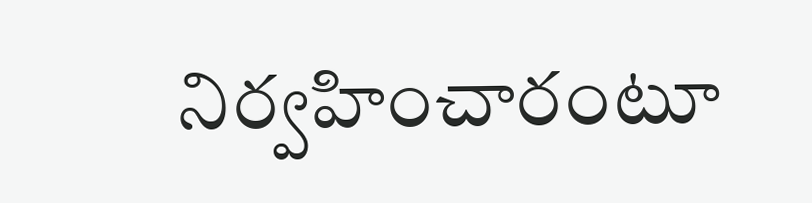నిర్వహించారంటూ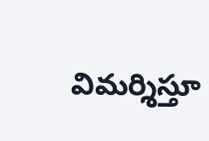విమర్శిస్తూ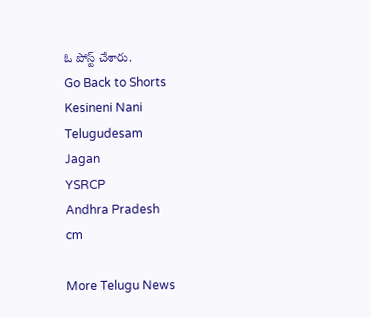ఓ పోస్ట్ చేశారు.
Go Back to Shorts
Kesineni Nani
Telugudesam
Jagan
YSRCP
Andhra Pradesh
cm

More Telugu News